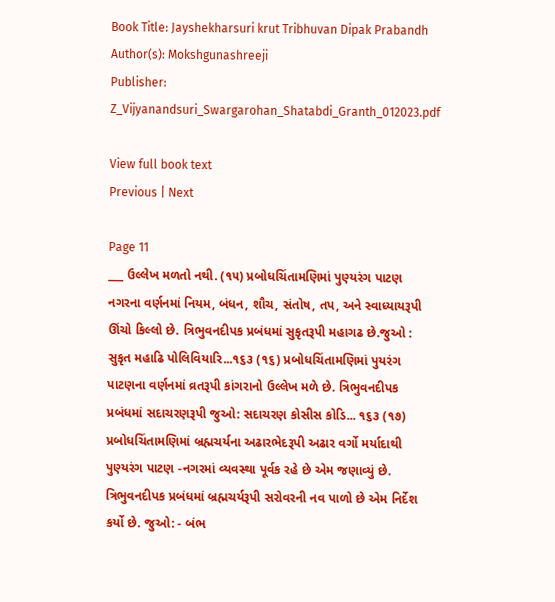Book Title: Jayshekharsuri krut Tribhuvan Dipak Prabandh
Author(s): Mokshgunashreeji
Publisher: Z_Vijyanandsuri_Swargarohan_Shatabdi_Granth_012023.pdf

View full book text
Previous | Next

Page 11
___ ઉલ્લેખ મળતો નથી. (૧૫) પ્રબોધચિંતામણિમાં પુણ્યરંગ પાટણ નગરના વર્ણનમાં નિયમ, બંધન, શૌચ, સંતોષ, તપ, અને સ્વાધ્યાયરૂપી ઊંચો કિલ્લો છે. ત્રિભુવનદીપક પ્રબંધમાં સુકૃતરૂપી મહાગઢ છે.જુઓ : સુકૃત મહાઢિ પોલિવિયારિ...૧૬૩ (૧૬) પ્રબોધચિંતામણિમાં પુયરંગ પાટણના વર્ણનમાં વ્રતરૂપી કાંગરાનો ઉલ્લેખ મળે છે. ત્રિભુવનદીપક પ્રબંધમાં સદાચરણરૂપી જુઓ: સદાચરણ કોસીસ કોડિ... ૧૬૩ (૧૭) પ્રબોધચિંતામણિમાં બ્રહ્મચર્યના અઢારભેદરૂપી અઢાર વર્ગો મર્યાદાથી પુણ્યરંગ પાટણ -નગરમાં વ્યવસ્થા પૂર્વક રહે છે એમ જણાવ્યું છે. ત્રિભુવનદીપક પ્રબંધમાં બ્રહ્મચર્યરૂપી સરોવરની નવ પાળો છે એમ નિર્દેશ કર્યો છે. જુઓ: - બંભ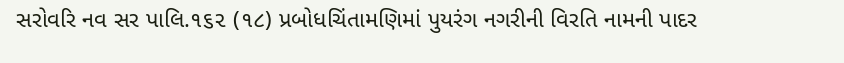સરોવરિ નવ સર પાલિ.૧૬૨ (૧૮) પ્રબોધચિંતામણિમાં પુયરંગ નગરીની વિરતિ નામની પાદર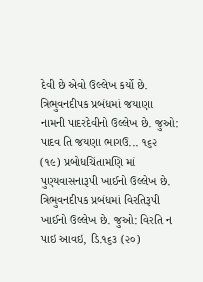દેવી છે એવો ઉલ્લેખ કર્યો છે. ત્રિભુવનદીપક પ્રબંધમાં જયાણા નામની પાદરદેવીનો ઉલ્લેખ છે. જુઓ: પાદવ તિ જયણા ભાગઉ... ૧૬૨ (૧૯) પ્રબોધચિંતામણિ માં પુણ્યવાસનારૂપી ખાઈનો ઉલ્લેખ છે. ત્રિભુવનદીપક પ્રબંધમાં વિરતિરૂપી ખાઈનો ઉલ્લેખ છે. જુઓ: વિરતિ ન પાઇ આવઇ, ડિ.૧૬૩ (૨૦)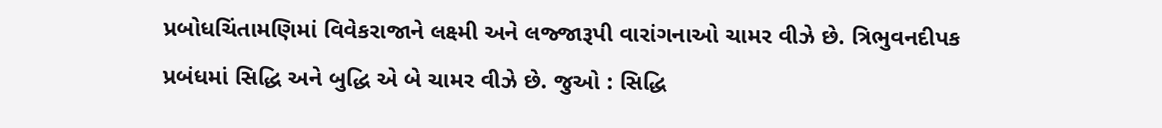પ્રબોધચિંતામણિમાં વિવેકરાજાને લક્ષ્મી અને લજ્જારૂપી વારાંગનાઓ ચામર વીઝે છે. ત્રિભુવનદીપક પ્રબંધમાં સિદ્ધિ અને બુદ્ધિ એ બે ચામર વીઝે છે. જુઓ : સિદ્ધિ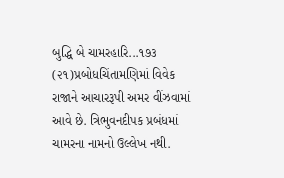બુદ્ધિ બે ચામરહારિ...૧૭૩ (૨૧)પ્રબોધચિંતામણિમાં વિવેક રાજાને આચારરૂપી અમર વીંઝવામાં આવે છે. ત્રિભુવનદીપક પ્રબંધમાં ચામરના નામનો ઉલ્લેખ નથી.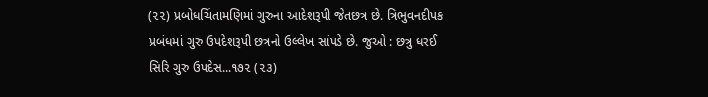(૨૨) પ્રબોધચિંતામણિમાં ગુરુના આદેશરૂપી જેતછત્ર છે. ત્રિભુવનદીપક પ્રબંધમાં ગુરુ ઉપદેશરૂપી છત્રનો ઉલ્લેખ સાંપડે છે. જુઓ : છત્રુ ધરઈ સિરિ ગુરુ ઉપદેસ...૧૭૨ (૨૩)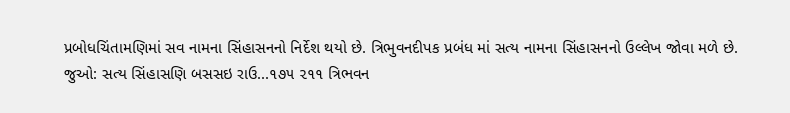પ્રબોધચિંતામણિમાં સવ નામના સિંહાસનનો નિર્દેશ થયો છે. ત્રિભુવનદીપક પ્રબંધ માં સત્ય નામના સિંહાસનનો ઉલ્લેખ જોવા મળે છે. જુઓ: સત્ય સિંહાસણિ બસસઇ રાઉ...૧૭૫ ૨૧૧ ત્રિભવન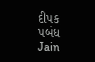દીપક પબંધ Jain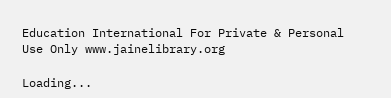Education International For Private & Personal Use Only www.jainelibrary.org

Loading...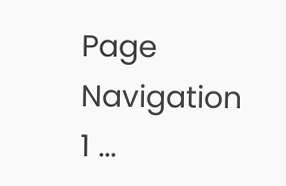Page Navigation
1 ...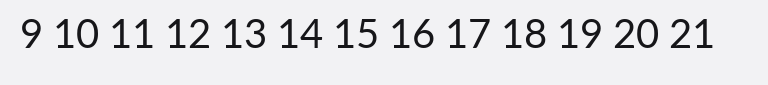9 10 11 12 13 14 15 16 17 18 19 20 21